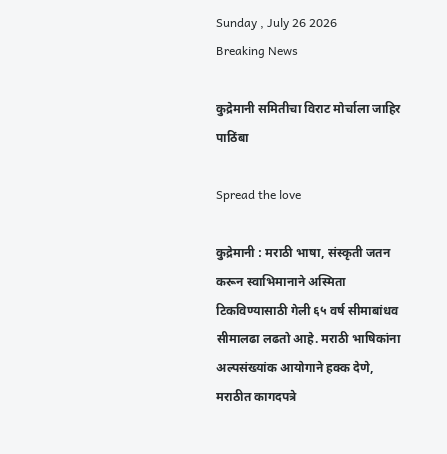Sunday , July 26 2026
Breaking News

कुद्रेमानी समितीचा विराट मोर्चाला जाहिर पाठिंबा

Spread the love

कुद्रेमानी : मराठी भाषा, संस्कृती जतन करून स्वाभिमानाने अस्मिता टिकविण्यासाठी गेली ६५ वर्ष सीमाबांधव सीमालढा लढतो आहे. मराठी भाषिकांना अल्पसंख्यांक आयोगाने हक्क देणे, मराठीत कागदपत्रे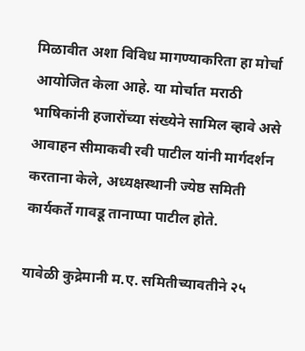मिळावीत अशा विविध मागण्याकरिता हा मोर्चा आयोजित केला आहे. या मोर्चात मराठी भाषिकांनी हजारोंच्या संख्येने सामिल व्हावे असे आवाहन सीमाकवी रवी पाटील यांनी मार्गदर्शन करताना केले, अध्यक्षस्थानी ज्येष्ठ समिती कार्यकर्ते गावडू तानाप्पा पाटील होते.

यावेळी कुद्रेमानी म.ए. समितीच्यावतीने २५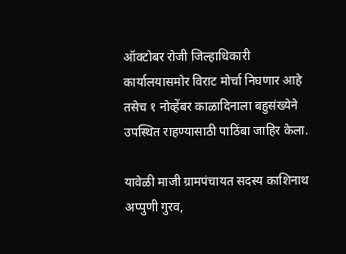ऑक्टोबर रोजी जिल्हाधिकारी कार्यालयासमोर विराट मोर्चा निघणार आहे तसेच १ नोव्हेंबर काळादिनाला बहुसंख्येने उपस्थित राहण्यासाठी पाठिंबा जाहिर केला.

यावेळी माजी ग्रामपंचायत सदस्य काशिनाथ अप्पुणी गुरव,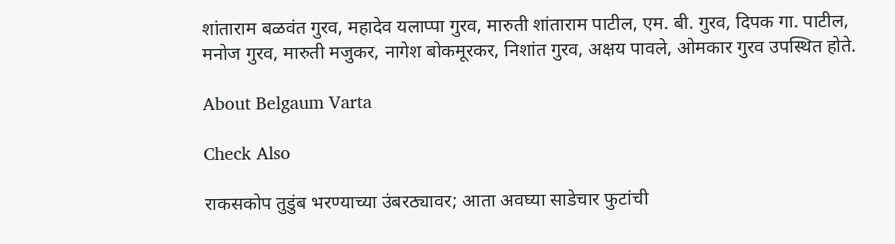शांताराम बळवंत गुरव, महादेव यलाप्पा गुरव, मारुती शांताराम पाटील, एम. बी. गुरव, दिपक गा. पाटील, मनोज गुरव, मारुती मजुकर, नागेश बोकमूरकर, निशांत गुरव, अक्षय पावले, ओमकार गुरव उपस्थित होते.

About Belgaum Varta

Check Also

राकसकोप तुडुंब भरण्याच्या उंबरठ्यावर; आता अवघ्या साडेचार फुटांची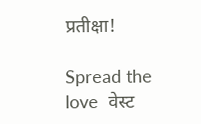प्रतीक्षा!

Spread the love  वेस्ट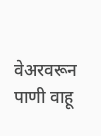वेअरवरून पाणी वाहू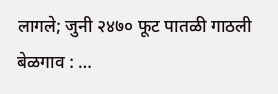लागले; जुनी २४७० फूट पातळी गाठली बेळगाव : …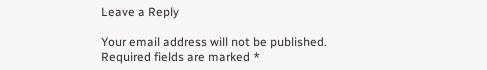Leave a Reply

Your email address will not be published. Required fields are marked *